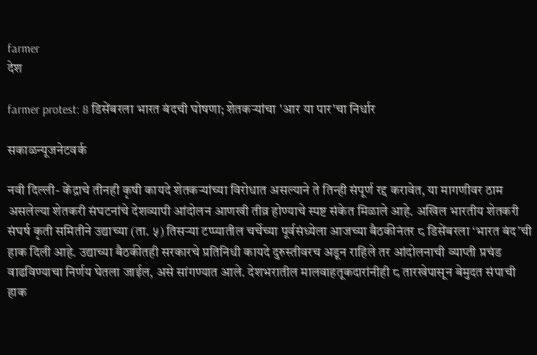farmer
देश

farmer protest: 8 डिसेंबरला भारत बंदची घोषणा; शेतकऱ्यांचा 'आर या पार'चा निर्धार

सकाळन्यूजनेटवर्क

नवी दिल्ली- केंद्राचे तीनही कृषी कायदे शेतकऱ्यांच्या विरोधात असल्याने ते तिन्ही संपूर्ण रद्द करावेत, या मागणीवर ठाम असलेल्या शेतकरी संघटनांचे देशव्यापी आंदोलन आणखी तीव्र होण्याचे स्पष्ट संकेत मिळाले आहे. अखिल भारतीय शेतकरी संघर्ष कृती समितीने उद्याच्या (ता. ५) तिसऱ्या टप्प्यातील चर्चेच्या पूर्वसंध्येला आजच्या बैठकीनंतर ८ डिसेंबरला ‘भारत बंद’ची हाक दिली आहे. उद्याच्या बैठकीतही सरकारचे प्रतिनिधी कायदे दुरुस्तीवरच अडून राहिले तर आंदोलनाची व्याप्ती प्रचंड वाढविण्याचा निर्णय घेतला जाईल, असे सांगण्यात आले. देशभरातील मालवाहतूकदारांनीही ८ तारखेपासून बेमुदत संपाची हाक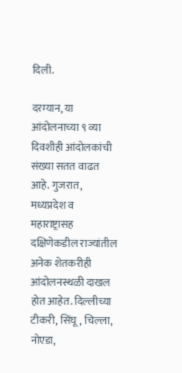दिली.

दरम्यान, या आंदोलनाच्या ९ व्या दिवशीही आंदोलकांची संख्या सतत वाढत आहे. गुजरात, मध्यप्रदेश व महाराष्ट्रासह दक्षिणेकडील राज्यांतील अनेक शेतकरीही आंदोलनस्थळी दाखल होत आहेत. दिल्लीच्या टीकरी, सिंघू, चिल्ला, नोएडा,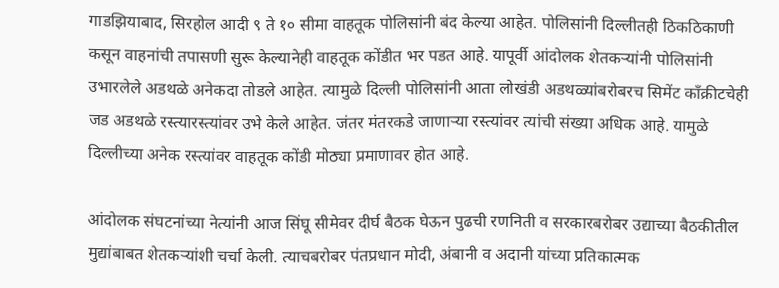गाडझियाबाद, सिरहोल आदी ९ ते १० सीमा वाहतूक पोलिसांनी बंद केल्या आहेत. पोलिसांनी दिल्लीतही ठिकठिकाणी कसून वाहनांची तपासणी सुरू केल्यानेही वाहतूक कोंडीत भर पडत आहे. यापूर्वी आंदोलक शेतकऱ्यांनी पोलिसांनी उभारलेले अडथळे अनेकदा तोडले आहेत. त्यामुळे दिल्ली पोलिसांनी आता लोखंडी अडथळ्यांबरोबरच सिमेंट कॉंक्रीटचेही जड अडथळे रस्त्यारस्त्यांवर उभे केले आहेत. जंतर मंतरकडे जाणाऱ्या रस्त्यांवर त्यांची संख्या अधिक आहे. यामुळे दिल्लीच्या अनेक रस्त्यांवर वाहतूक कोंडी मोठ्या प्रमाणावर होत आहे.

आंदोलक संघटनांच्या नेत्यांनी आज सिंघू सीमेवर दीर्घ बैठक घेऊन पुढची रणनिती व सरकारबरोबर उद्याच्या बैठकीतील मुद्यांबाबत शेतकऱ्यांशी चर्चा केली. त्याचबरोबर पंतप्रधान मोदी, अंबानी व अदानी यांच्या प्रतिकात्मक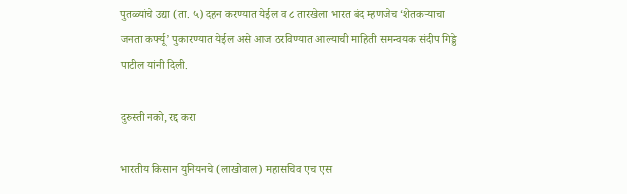पुतळ्यांचे उद्या (ता. ५) दहन करण्यात येईल व ८ तारखेला भारत बंद म्हणजेच ‘शेतकऱ्याचा जनता कर्फ्यू’ पुकारण्यात येईल असे आज ठरविण्यात आल्याची माहिती समन्वयक संदीप गिड्डे पाटील यांनी दिली.

दुरुस्ती नको, रद्द करा

भारतीय किसान युनियनचे (लाखोवाल) महासचिव एच एस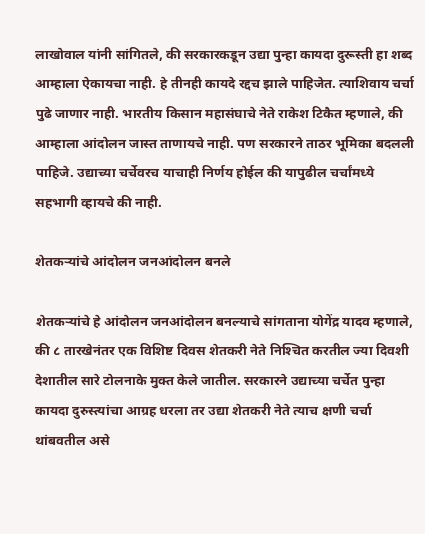लाखोवाल यांनी सांगितले, की सरकारकडून उद्या पुन्हा कायदा दुरूस्ती हा शब्द आम्हाला ऐकायचा नाही. हे तीनही कायदे रद्दच झाले पाहिजेत. त्याशिवाय चर्चा पुढे जाणार नाही. भारतीय किसान महासंघाचे नेते राकेश टिकैत म्हणाले, की आम्हाला आंदोलन जास्त ताणायचे नाही. पण सरकारने ताठर भूमिका बदलली पाहिजे. उद्याच्या चर्चेवरच याचाही निर्णय होईल की यापुढील चर्चांमध्ये सहभागी व्हायचे की नाही.

शेतकऱ्यांचे आंदोलन जनआंदोलन बनले

शेतकऱ्यांचे हे आंदोलन जनआंदोलन बनल्याचे सांगताना योगेंद्र यादव म्हणाले, की ८ तारखेनंतर एक विशिष्ट दिवस शेतकरी नेते निश्‍चित करतील ज्या दिवशी देशातील सारे टोलनाके मुक्त केले जातील. सरकारने उद्याच्या चर्चेत पुन्हा कायदा दुरुस्त्यांचा आग्रह धरला तर उद्या शेतकरी नेते त्याच क्षणी चर्चा थांबवतील असे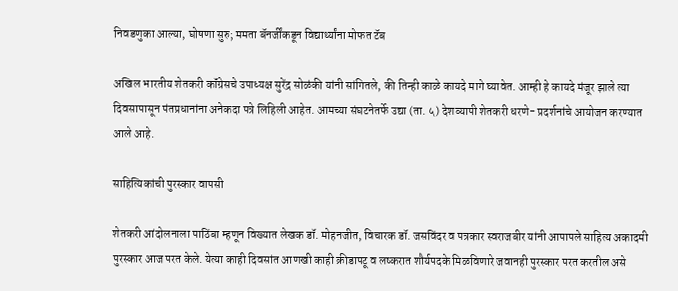निवडणुका आल्या, घोषणा सुरु; ममता बॅनर्जींकडून विद्यार्थ्यांना मोफत टॅब

अखिल भारतीय शेतकरी कॉंग्रेसचे उपाध्यक्ष सुरेंद्र सोळंकी यांनी सांगितले, की तिन्ही काळे कायदे मागे घ्यावेत. आम्ही हे कायदे मंजूर झाले त्या दिवसापासून पंतप्रधानांना अनेकदा पत्रे लिहिली आहेत. आमच्या संघटनेतर्फे उद्या (ता. ५) देशव्यापी शेतकरी धरणे- प्रदर्शनांचे आयोजन करण्यात आले आहे.

साहित्यिकांची पुरस्कार वापसी

शेतकरी आंदोलनाला पाठिंबा म्हणून विख्यात लेखक डॉ. मोहनजीत, विचारक डॉ. जसविंदर व पत्रकार स्वराजबीर यांनी आपापले साहित्य अकादमी पुरस्कार आज परत केले. येत्या काही दिवसांत आणखी काही क्रीडापटू व लष्करात शौर्यपदके मिळविणारे जवानही पुरस्कार परत करतील असे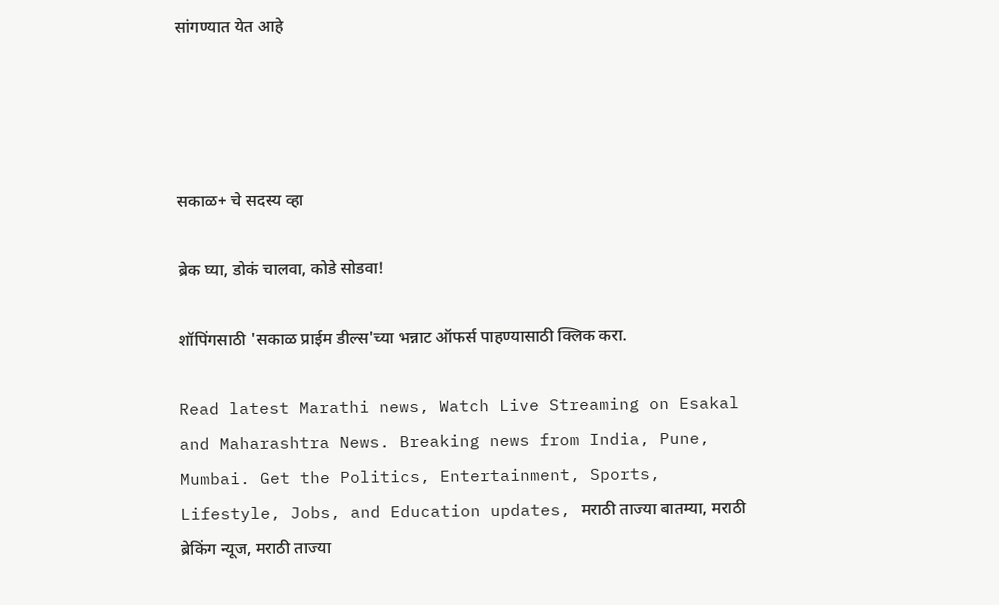सांगण्यात येत आहे




सकाळ+ चे सदस्य व्हा

ब्रेक घ्या, डोकं चालवा, कोडे सोडवा!

शॉपिंगसाठी 'सकाळ प्राईम डील्स'च्या भन्नाट ऑफर्स पाहण्यासाठी क्लिक करा.

Read latest Marathi news, Watch Live Streaming on Esakal and Maharashtra News. Breaking news from India, Pune, Mumbai. Get the Politics, Entertainment, Sports, Lifestyle, Jobs, and Education updates, मराठी ताज्या बातम्या, मराठी ब्रेकिंग न्यूज, मराठी ताज्या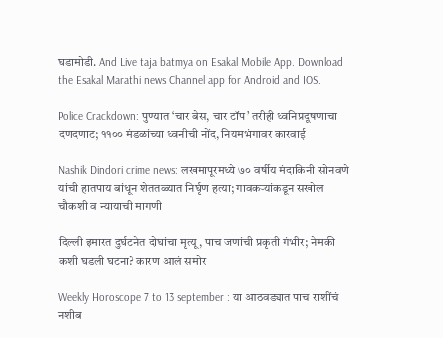घडामोडी. And Live taja batmya on Esakal Mobile App. Download the Esakal Marathi news Channel app for Android and IOS.

Police Crackdown: पुण्यात ‘चार बेस, चार टॉप’ तरीही ध्वनिप्रदूषणाचा दणदणाट; ११०० मंडळांच्या ध्वनीची नोंद, नियमभंगावर कारवाई

Nashik Dindori crime news: लखमापूरमध्ये ७० वर्षीय मंदाकिनी सोनवणे यांची हातपाय बांधून शेततळ्यात निर्घृण हत्या; गावकऱ्यांकडून सखोल चौकशी व न्यायाची मागणी

दिल्ली इमारत दुर्घटनेत दोघांचा मृत्यू, पाच जणांची प्रकृती गंभीर; नेमकी कशी घडली घटना? कारण आलं समोर

Weekly Horoscope 7 to 13 september : या आठवड्यात पाच राशींचं नशीब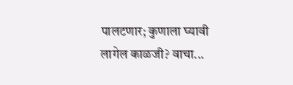पालटणार; कुणाला घ्यावी लागेल काळजी? वाचा...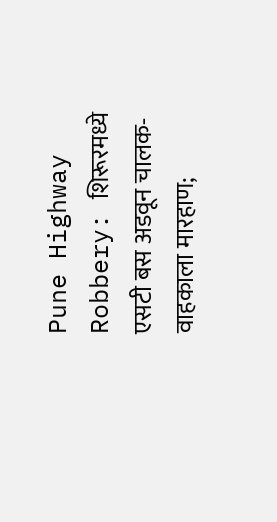Pune Highway Robbery: शिरूरमध्ये एसटी बस अडवून चालक-वाहकाला मारहाण;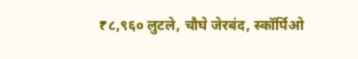₹८,९६० लुटले, चौघे जेरबंद, स्कॉर्पिओ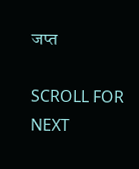जप्त

SCROLL FOR NEXT